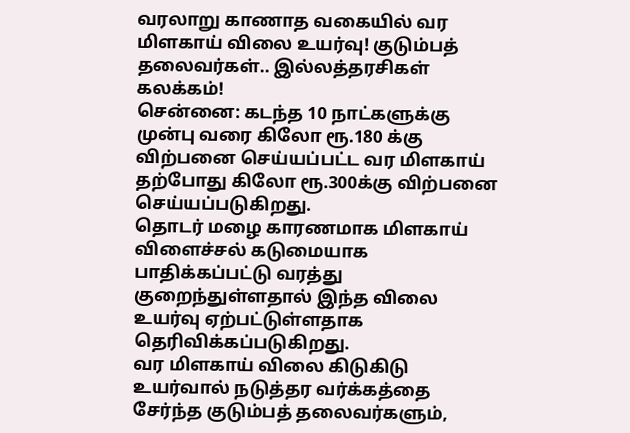வரலாறு காணாத வகையில் வர மிளகாய் விலை உயர்வு! குடும்பத் தலைவர்கள்.. இல்லத்தரசிகள் கலக்கம்!
சென்னை: கடந்த 10 நாட்களுக்கு முன்பு வரை கிலோ ரூ.180 க்கு விற்பனை செய்யப்பட்ட வர மிளகாய் தற்போது கிலோ ரூ.300க்கு விற்பனை செய்யப்படுகிறது.
தொடர் மழை காரணமாக மிளகாய் விளைச்சல் கடுமையாக பாதிக்கப்பட்டு வரத்து குறைந்துள்ளதால் இந்த விலை உயர்வு ஏற்பட்டுள்ளதாக தெரிவிக்கப்படுகிறது.
வர மிளகாய் விலை கிடுகிடு உயர்வால் நடுத்தர வர்க்கத்தை சேர்ந்த குடும்பத் தலைவர்களும்,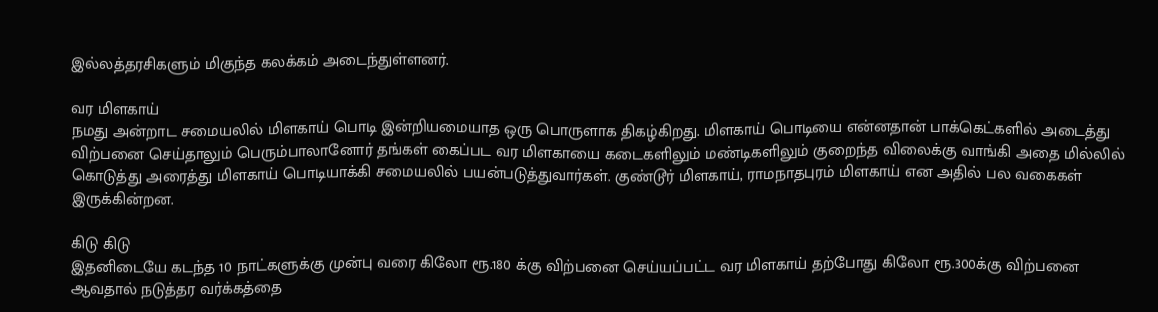இல்லத்தரசிகளும் மிகுந்த கலக்கம் அடைந்துள்ளனர்.

வர மிளகாய்
நமது அன்றாட சமையலில் மிளகாய் பொடி இன்றியமையாத ஒரு பொருளாக திகழ்கிறது. மிளகாய் பொடியை என்னதான் பாக்கெட்களில் அடைத்து விற்பனை செய்தாலும் பெரும்பாலானோர் தங்கள் கைப்பட வர மிளகாயை கடைகளிலும் மண்டிகளிலும் குறைந்த விலைக்கு வாங்கி அதை மில்லில் கொடுத்து அரைத்து மிளகாய் பொடியாக்கி சமையலில் பயன்படுத்துவார்கள். குண்டூர் மிளகாய், ராமநாதபுரம் மிளகாய் என அதில் பல வகைகள் இருக்கின்றன.

கிடு கிடு
இதனிடையே கடந்த 10 நாட்களுக்கு முன்பு வரை கிலோ ரூ.180 க்கு விற்பனை செய்யப்பட்ட வர மிளகாய் தற்போது கிலோ ரூ.300க்கு விற்பனை ஆவதால் நடுத்தர வர்க்கத்தை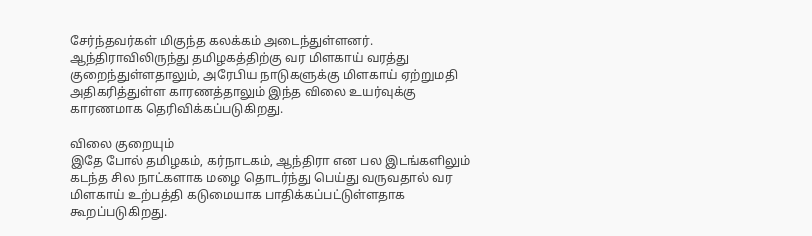சேர்ந்தவர்கள் மிகுந்த கலக்கம் அடைந்துள்ளனர். ஆந்திராவிலிருந்து தமிழகத்திற்கு வர மிளகாய் வரத்து குறைந்துள்ளதாலும், அரேபிய நாடுகளுக்கு மிளகாய் ஏற்றுமதி அதிகரித்துள்ள காரணத்தாலும் இந்த விலை உயர்வுக்கு காரணமாக தெரிவிக்கப்படுகிறது.

விலை குறையும்
இதே போல் தமிழகம், கர்நாடகம், ஆந்திரா என பல இடங்களிலும் கடந்த சில நாட்களாக மழை தொடர்ந்து பெய்து வருவதால் வர மிளகாய் உற்பத்தி கடுமையாக பாதிக்கப்பட்டுள்ளதாக கூறப்படுகிறது.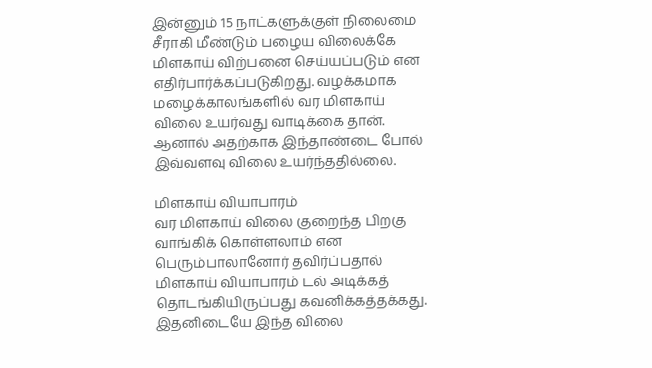இன்னும் 15 நாட்களுக்குள் நிலைமை சீராகி மீண்டும் பழைய விலைக்கே மிளகாய் விற்பனை செய்யப்படும் என எதிர்பார்க்கப்படுகிறது. வழக்கமாக மழைக்காலங்களில் வர மிளகாய் விலை உயர்வது வாடிக்கை தான். ஆனால் அதற்காக இந்தாண்டை போல் இவ்வளவு விலை உயர்ந்ததில்லை.

மிளகாய் வியாபாரம்
வர மிளகாய் விலை குறைந்த பிறகு வாங்கிக் கொள்ளலாம் என பெரும்பாலானோர் தவிர்ப்பதால் மிளகாய் வியாபாரம் டல் அடிக்கத் தொடங்கியிருப்பது கவனிக்கத்தக்கது. இதனிடையே இந்த விலை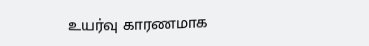உயர்வு காரணமாக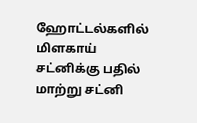ஹோட்டல்களில் மிளகாய் சட்னிக்கு பதில் மாற்று சட்னி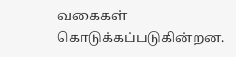வகைகள் கொடுக்கப்படுகின்றன.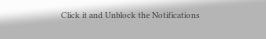Click it and Unblock the Notifications